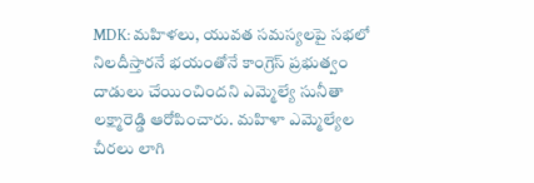MDK: మహిళలు, యువత సమస్యలపై సభలో నిలదీస్తారనే భయంతోనే కాంగ్రెస్ ప్రభుత్వం దాడులు చేయించిందని ఎమ్మెల్యే సునీతా లక్ష్మారెడ్డి ఆరోపించారు. మహిళా ఎమ్మెల్యేల చీరలు లాగి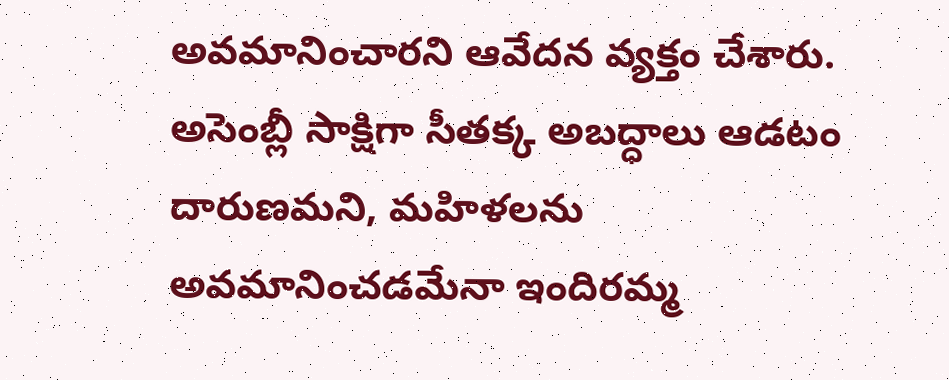అవమానించారని ఆవేదన వ్యక్తం చేశారు. అసెంబ్లీ సాక్షిగా సీతక్క అబద్ధాలు ఆడటం దారుణమని, మహిళలను అవమానించడమేనా ఇందిరమ్మ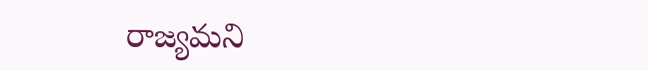రాజ్యమని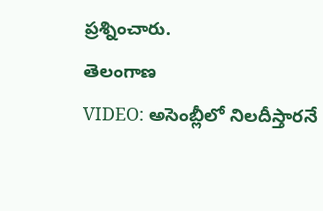ప్రశ్నించారు.
తెలంగాణ
VIDEO: అసెంబ్లీలో నిలదీస్తారనే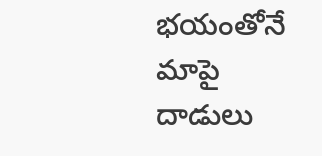భయంతోనే మాపై దాడులు